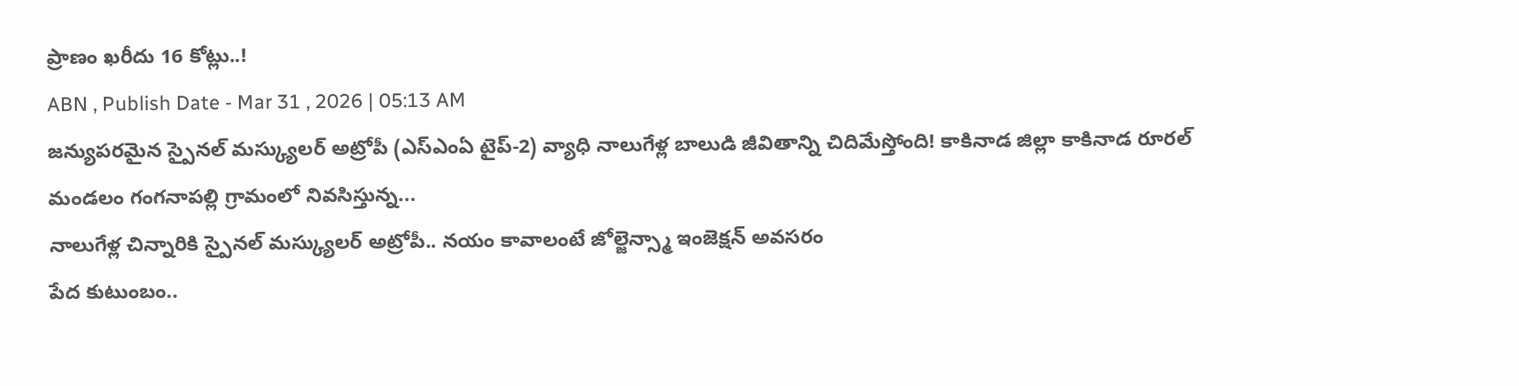ప్రాణం ఖరీదు 16 కోట్లు..!
ABN , Publish Date - Mar 31 , 2026 | 05:13 AM
జన్యుపరమైన స్పైనల్ మస్క్యులర్ అట్రోపీ (ఎస్ఎంఏ టైప్-2) వ్యాధి నాలుగేళ్ల బాలుడి జీవితాన్ని చిదిమేస్తోంది! కాకినాడ జిల్లా కాకినాడ రూరల్ మండలం గంగనాపల్లి గ్రామంలో నివసిస్తున్న...
నాలుగేళ్ల చిన్నారికి స్పైనల్ మస్క్యులర్ అట్రోపీ.. నయం కావాలంటే జోల్జెన్స్మా ఇంజెక్షన్ అవసరం
పేద కుటుంబం..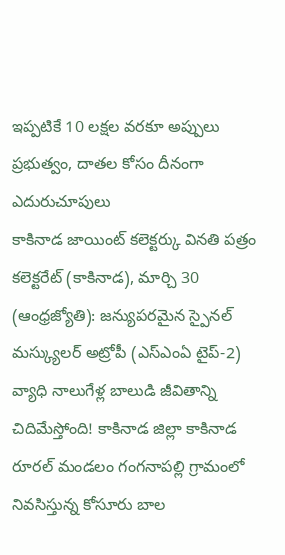ఇప్పటికే 10 లక్షల వరకూ అప్పులు
ప్రభుత్వం, దాతల కోసం దీనంగా ఎదురుచూపులు
కాకినాడ జాయింట్ కలెక్టర్కు వినతి పత్రం
కలెక్టరేట్ (కాకినాడ), మార్చి 30 (ఆంధ్రజ్యోతి): జన్యుపరమైన స్పైనల్ మస్క్యులర్ అట్రోపీ (ఎస్ఎంఏ టైప్-2) వ్యాధి నాలుగేళ్ల బాలుడి జీవితాన్ని చిదిమేస్తోంది! కాకినాడ జిల్లా కాకినాడ రూరల్ మండలం గంగనాపల్లి గ్రామంలో నివసిస్తున్న కోసూరు బాల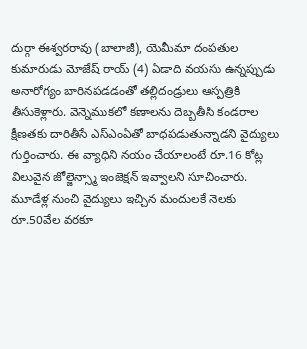దుర్గా ఈశ్వరరావు (బాలాజీ), యెమీమా దంపతుల కుమారుడు మోజేష్ రాయ్ (4) ఏడాది వయసు ఉన్నప్పుడు అనారోగ్యం బారినపడడంతో తల్లిదండ్రులు ఆస్పత్రికి తీసుకెళ్లారు. వెన్నెముకలో కణాలను దెబ్బతీసి కండరాల క్షీణతకు దారితీసే ఎస్ఎంఏతో బాధపడుతున్నాడని వైద్యులు గుర్తించారు. ఈ వ్యాధిని నయం చేయాలంటే రూ.16 కోట్ల విలువైన జోల్జెన్స్మా ఇంజెక్షన్ ఇవ్వాలని సూచించారు. మూడేళ్ల నుంచి వైద్యులు ఇచ్చిన మందులకే నెలకు రూ.50వేల వరకూ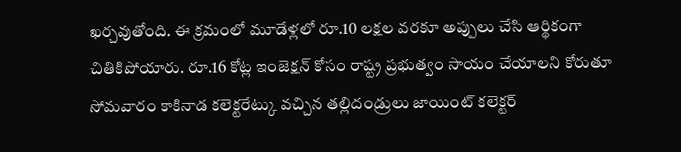ఖర్చవుతోంది. ఈ క్రమంలో మూడేళ్లలో రూ.10 లక్షల వరకూ అప్పులు చేసి ఆర్థికంగా చితికిపోయారు. రూ.16 కోట్ల ఇంజెక్షన్ కోసం రాష్ట్ర ప్రభుత్వం సాయం చేయాలని కోరుతూ సోమవారం కాకినాడ కలెక్టరేట్కు వచ్చిన తల్లిదండ్రులు జాయింట్ కలెక్టర్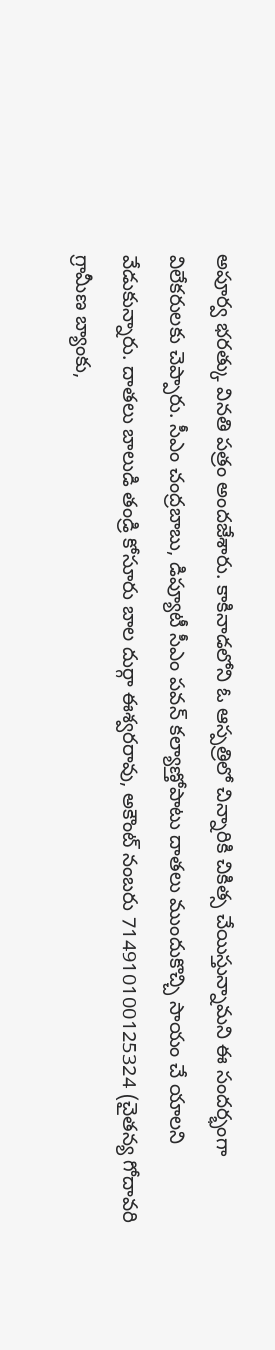అపూర్వ భరత్కు వినతి పత్రం అందజేశారు. కాకినాడలోని ఓ ఆస్పత్రిలో చిన్నారికి చికిత్స చేయిస్తున్నామని ఈ సందర్భంగా విలేకరులకు చెప్పారు. సీఎం చంద్రబాబు, డిప్యూటీ సీఎం పవన్ కల్యాణ్తోపాటు దాతలు ముందుకొచ్చి సాయం చే యాలని వేడుకున్నారు. దాతలు బాలుడి తండ్రి కోసూరు బాల దుర్గా ఈశ్వరరావు, అకౌంట్ నంబరు 714910100125324 (చైతన్య గోదావరి గ్రామీణ బ్యాంకు,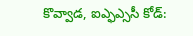కొవ్వాడ, ఐఎ్ఫఎ్ససీ కోడ్: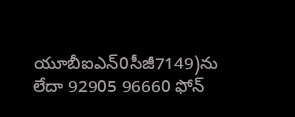యూబీఐఎన్0సీజీ7149)ను లేదా 92905 96660 ఫోన్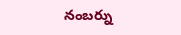నంబర్ను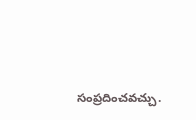సంప్రదించవచ్చు.